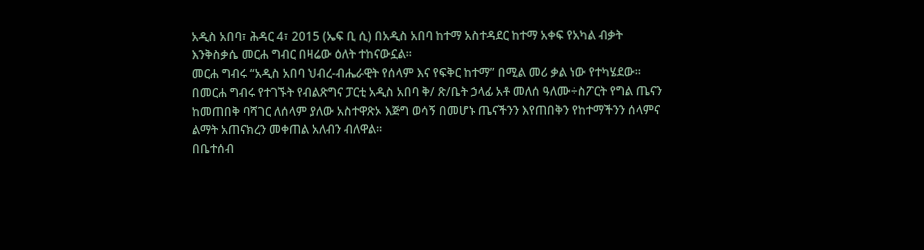አዲስ አበባ፣ ሕዳር 4፣ 2015 (ኤፍ ቢ ሲ) በአዲስ አበባ ከተማ አስተዳደር ከተማ አቀፍ የአካል ብቃት እንቅስቃሴ መርሐ ግብር በዛሬው ዕለት ተከናውኗል፡፡
መርሐ ግብሩ “አዲስ አበባ ህብረ-ብሔራዊት የሰላም እና የፍቅር ከተማ” በሚል መሪ ቃል ነው የተካሄደው፡፡
በመርሐ ግብሩ የተገኙት የብልጽግና ፓርቲ አዲስ አበባ ቅ/ ጽ/ቤት ኃላፊ አቶ መለሰ ዓለሙ÷ስፖርት የግል ጤናን ከመጠበቅ ባሻገር ለሰላም ያለው አስተዋጽኦ እጅግ ወሳኝ በመሆኑ ጤናችንን እየጠበቅን የከተማችንን ሰላምና ልማት አጠናክረን መቀጠል አለብን ብለዋል፡፡
በቤተሰብ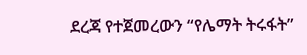ደረጃ የተጀመረውን “የሌማት ትሩፋት”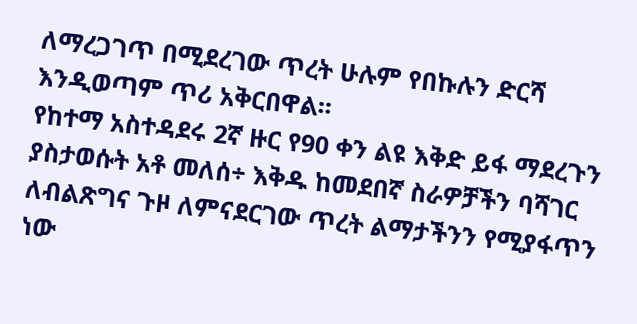ለማረጋገጥ በሚደረገው ጥረት ሁሉም የበኩሉን ድርሻ እንዲወጣም ጥሪ አቅርበዋል፡፡
የከተማ አስተዳደሩ 2ኛ ዙር የ90 ቀን ልዩ እቅድ ይፋ ማደረጉን ያስታወሱት አቶ መለሰ÷ እቅዱ ከመደበኛ ስራዎቻችን ባሻገር ለብልጽግና ጉዞ ለምናደርገው ጥረት ልማታችንን የሚያፋጥን ነው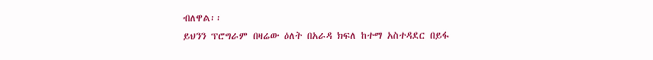ብለዋል፡፡
ይህንን ፕሮግራም በዛሬው ዕለት በአራዳ ክፍለ ከተማ አስተዳደር በይፋ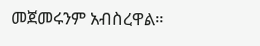መጀመሩንም አብስረዋል።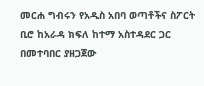መርሐ ግብሩን የአዲስ አበባ ወጣቶችና ስፖርት ቢሮ ከአራዳ ክፍለ ከተማ አስተዳደር ጋር በመተባበር ያዘጋጀው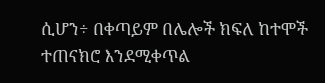ሲሆን÷ በቀጣይም በሌሎች ክፍለ ከተሞች ተጠናክሮ እንደሚቀጥል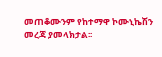መጠቆሙንም የከተማዋ ኮሙኒኬሽን
መረጃ ያመላክታል፡፡